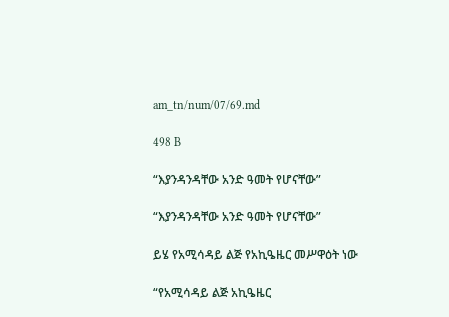am_tn/num/07/69.md

498 B

“እያንዳንዳቸው አንድ ዓመት የሆናቸው”

“እያንዳንዳቸው አንድ ዓመት የሆናቸው”

ይሄ የአሚሳዳይ ልጅ የአኪዔዜር መሥዋዕት ነው

“የአሚሳዳይ ልጅ አኪዔዜር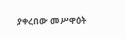ያቀረበው መሥዋዕት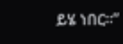ይሄ ነበር፡፡”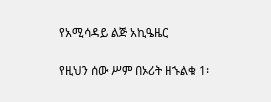የአሚሳዳይ ልጅ አኪዔዜር

የዚህን ሰው ሥም በኦሪት ዘኁልቁ 1፡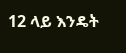12 ላይ እንዴት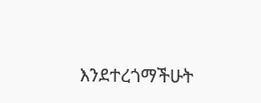እንደተረጎማችሁት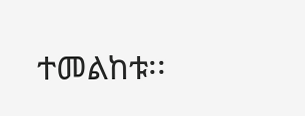ተመልከቱ፡፡